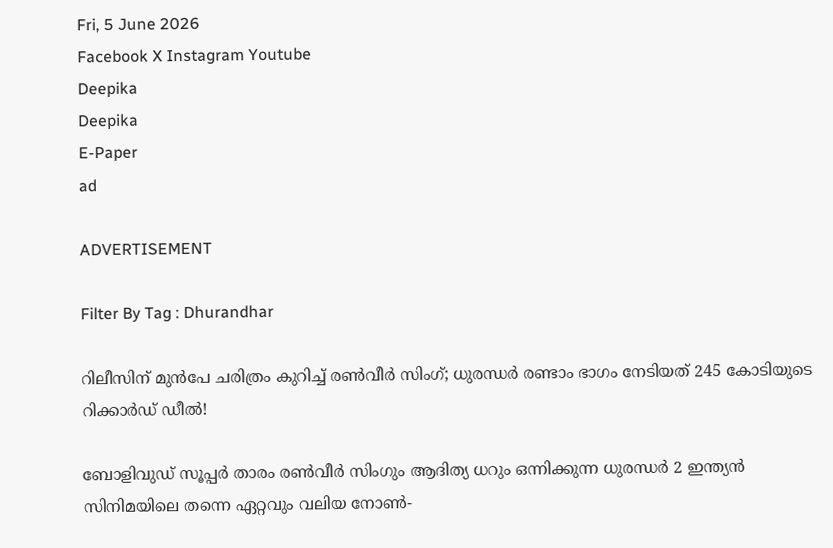Fri, 5 June 2026
Facebook X Instagram Youtube
Deepika
Deepika
E-Paper
ad

ADVERTISEMENT

Filter By Tag : Dhurandhar

റിലീസിന് മുൻപേ ചരിത്രം കുറിച്ച് രൺവീർ സിംഗ്; ധുരന്ധർ രണ്ടാം ഭാഗം നേടിയത് 245 കോടിയുടെ റിക്കാർഡ് ഡീൽ!

ബോളിവുഡ് സൂപ്പർ താരം രൺവീർ സിംഗും ആദിത്യ ധറും ഒന്നിക്കുന്ന ധുരന്ധർ 2 ഇന്ത്യൻ സിനിമയിലെ തന്നെ ഏറ്റവും വലിയ നോൺ-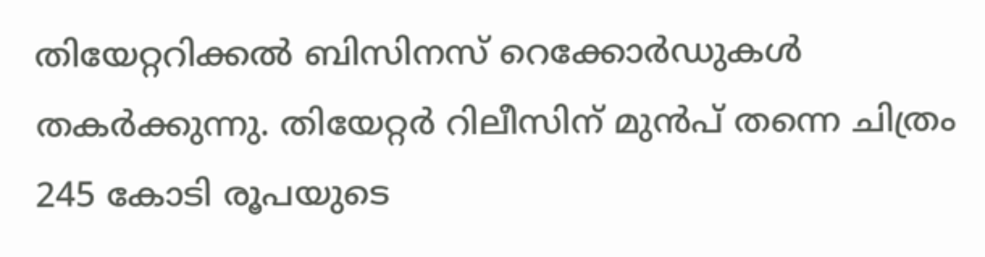തിയേറ്ററിക്കൽ ബിസിനസ് റെക്കോർഡുകൾ തകർക്കുന്നു. തിയേറ്റർ റിലീസിന് മുൻപ് തന്നെ ചിത്രം 245 കോടി രൂപയുടെ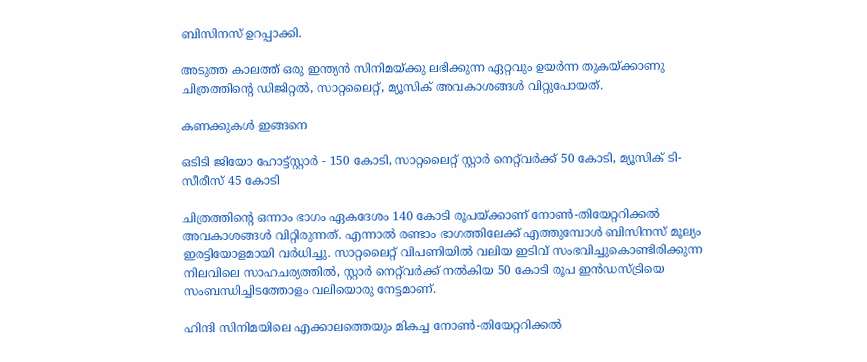ബിസിനസ് ഉറപ്പാക്കി.

അടുത്ത കാലത്ത് ഒരു ഇന്ത്യൻ സിനിമയ്ക്കു ലഭിക്കുന്ന ഏറ്റവും ഉയർന്ന തുകയ്ക്കാണു ചിത്രത്തിന്‍റെ ഡിജിറ്റൽ, സാറ്റലൈറ്റ്, മ്യൂസിക് അവകാശങ്ങൾ വിറ്റുപോയത്.

കണക്കുകൾ ഇങ്ങനെ

ഒടിടി ജിയോ ഹോട്ട്സ്റ്റാർ - 150 കോടി, സാറ്റലൈറ്റ് സ്റ്റാർ നെറ്റ്‌വർക്ക് 50 കോടി, മ്യൂസിക് ടി-സീരീസ് 45 കോടി

ചിത്രത്തിന്‍റെ ഒന്നാം ഭാഗം ഏകദേശം 140 കോടി രൂപയ്ക്കാണ് നോൺ-തിയേറ്ററിക്കൽ അവകാശങ്ങൾ വിറ്റിരുന്നത്. എന്നാൽ രണ്ടാം ഭാഗത്തിലേക്ക് എത്തുമ്പോൾ ബിസിനസ് മൂല്യം ഇരട്ടിയോളമായി വർധിച്ചു. സാറ്റലൈറ്റ് വിപണിയിൽ വലിയ ഇടിവ് സംഭവിച്ചുകൊണ്ടിരിക്കുന്ന നിലവിലെ സാഹചര്യത്തിൽ, സ്റ്റാർ നെറ്റ്‌വർക്ക് നൽകിയ 50 കോടി രൂപ ഇൻഡസ്ട്രിയെ സംബന്ധിച്ചിടത്തോളം വലിയൊരു നേട്ടമാണ്.

ഹിന്ദി സിനിമയിലെ എക്കാലത്തെയും മികച്ച നോൺ-തിയേറ്ററിക്കൽ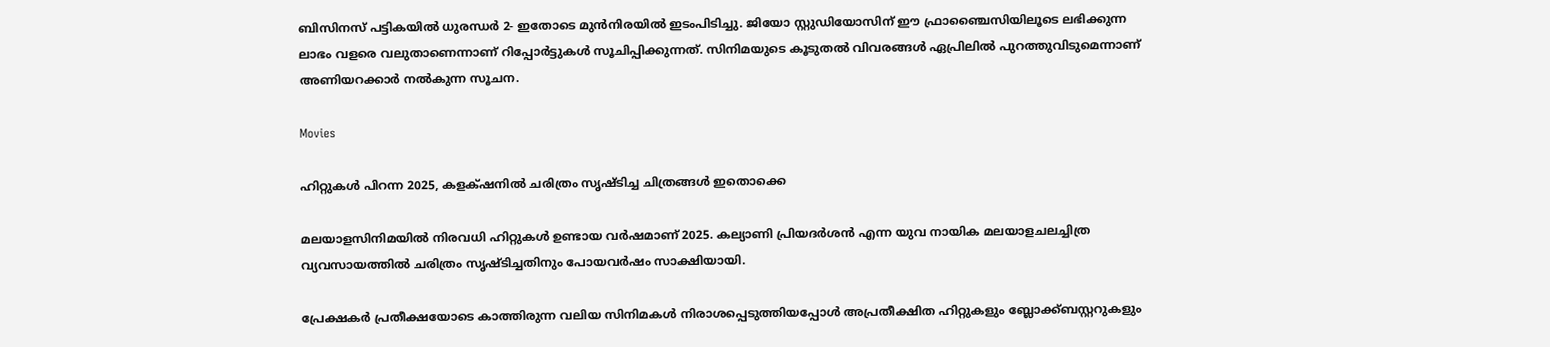ബിസിനസ് പട്ടികയിൽ ധുരന്ധർ 2- ഇതോടെ മുൻനിരയിൽ ഇടംപിടിച്ചു. ജിയോ സ്റ്റുഡിയോസിന് ഈ ഫ്രാഞ്ചൈസിയിലൂടെ ലഭിക്കുന്ന ലാഭം വളരെ വലുതാണെന്നാണ് റിപ്പോർട്ടുകൾ സൂചിപ്പിക്കുന്നത്. സിനിമയുടെ കൂടുതൽ വിവരങ്ങൾ ഏപ്രിലിൽ പുറത്തുവിടുമെന്നാണ് അണിയറക്കാർ നൽകുന്ന സൂചന.

Movies

ഹിറ്റുകൾ പിറന്ന 2025, കളക്‌ഷനിൽ ചരിത്രം സൃഷ്‌ടിച്ച ചിത്രങ്ങൾ ഇതൊക്കെ

മലയാളസിനിമയിൽ നിരവധി ഹിറ്റുകൾ ഉണ്ടായ വർഷമാണ് 2025. കല്യാണി പ്രിയദർശൻ എന്ന യുവ നായിക മലയാളചലച്ചിത്ര വ്യവസായത്തിൽ ചരിത്രം സൃഷ്ടിച്ചതിനും പോയവർഷം സാക്ഷിയായി.

പ്രേക്ഷകർ പ്രതീക്ഷയോടെ കാത്തിരുന്ന വലിയ സിനിമകള്‍ നിരാശപ്പെടുത്തിയപ്പോള്‍ അപ്രതീക്ഷിത ഹിറ്റുകളും ബ്ലോക്ക്ബസ്റ്ററുകളും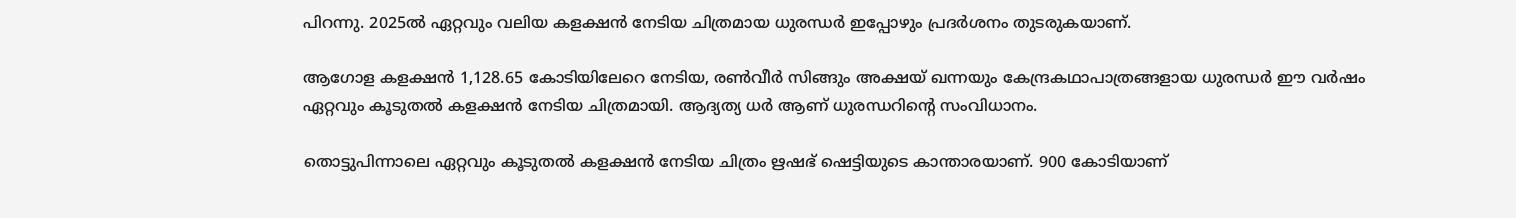പിറന്നു. 2025ല്‍ ഏറ്റവും വലിയ കളക്ഷന്‍ നേടിയ ചിത്രമായ ധുരന്ധര്‍ ഇപ്പോഴും പ്രദര്‍ശനം തുടരുകയാണ്.

ആഗോള കളക്ഷൻ 1,128.65 കോടിയിലേറെ നേടിയ, രണ്‍വീര്‍ സിങ്ങും അക്ഷയ് ഖന്നയും കേന്ദ്രകഥാപാത്രങ്ങളായ ധുരന്ധര്‍ ഈ വര്‍ഷം ഏറ്റവും കൂടുതല്‍ കളക്ഷന്‍ നേടിയ ചിത്രമായി. ആദ്യത്യ ധര്‍ ആണ് ധുരന്ധറിന്‍റെ സംവിധാനം.

തൊട്ടുപിന്നാലെ ഏറ്റവും കൂടുതല്‍ കളക്ഷന്‍ നേടിയ ചിത്രം ഋഷഭ് ഷെട്ടിയുടെ കാന്താരയാണ്. 900 കോടിയാണ്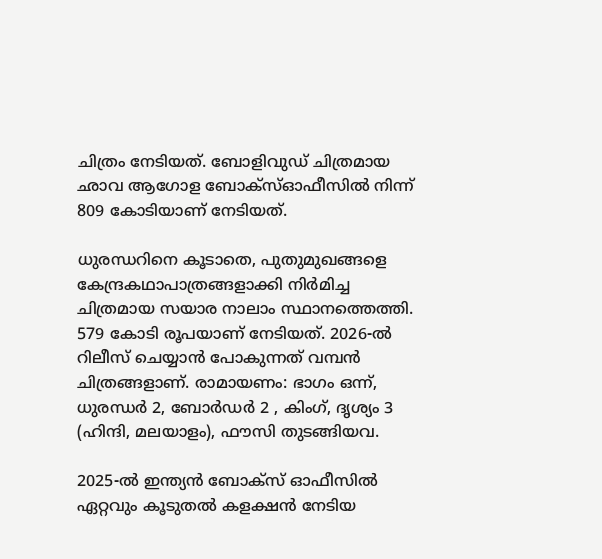ചിത്രം നേടിയത്. ബോളിവുഡ് ചിത്രമായ ഛാവ ആഗോള ബോക്‌സ്ഓഫീസില്‍ നിന്ന് 809 കോടിയാണ് നേടിയത്.

ധുരന്ധറിനെ കൂടാതെ, പുതുമുഖങ്ങളെ കേന്ദ്രകഥാപാത്രങ്ങളാക്കി നിര്‍മിച്ച ചിത്രമായ സയാര നാലാം സ്ഥാനത്തെത്തി. 579 കോടി രൂപയാണ് നേടിയത്. 2026-ല്‍ റിലീസ് ചെയ്യാന്‍ പോകുന്നത് വമ്പന്‍ ചിത്രങ്ങളാണ്. രാമായണം: ഭാഗം ഒന്ന്, ധുരന്ധര്‍ 2, ബോര്‍ഡര്‍ 2 , കിംഗ്, ദൃശ്യം 3 (ഹിന്ദി, മലയാളം), ഫൗസി തുടങ്ങിയവ.

2025-ല്‍ ഇന്ത്യന്‍ ബോക്‌സ് ഓഫീസില്‍ ഏറ്റവും കൂടുതല്‍ കളക്ഷന്‍ നേടിയ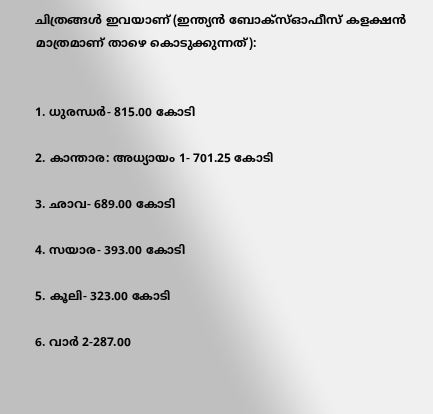ചിത്രങ്ങള്‍ ഇവയാണ് (ഇന്ത്യന്‍ ബോക്‌സ്ഓഫീസ് കളക്ഷന്‍ മാത്രമാണ് താഴെ കൊടുക്കുന്നത്):


1. ധുരന്ധര്‍- 815.00 കോടി

2. കാന്താര: അധ്യായം 1- 701.25 കോടി

3. ഛാവ- 689.00 കോടി

4. സയാര- 393.00 കോടി

5. കൂലി- 323.00 കോടി

6. വാര്‍ 2-287.00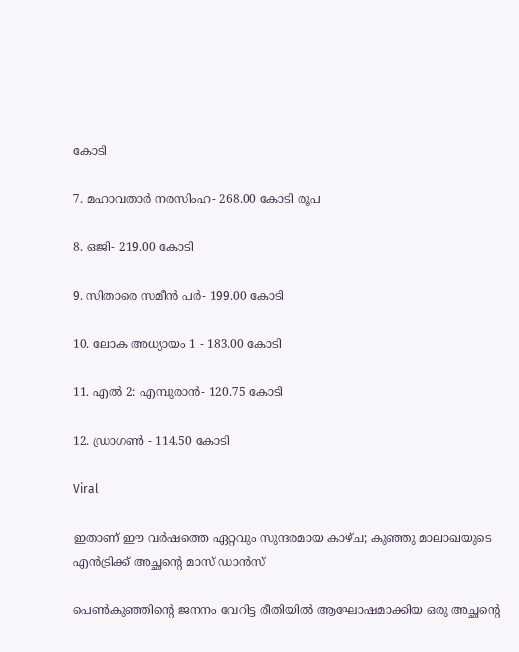കോടി

7. മഹാവതാര്‍ നരസിംഹ- 268.00 കോടി രൂപ

8. ഒജി- 219.00 കോടി

9. സിതാരെ സമീന്‍ പര്‍- 199.00 കോടി

10. ലോക അധ്യായം 1 - 183.00 കോടി

11. എല്‍ 2: എമ്പുരാന്‍- 120.75 കോടി

12. ഡ്രാഗണ്‍ - 114.50 കോടി

Viral

ഇതാണ് ഈ വർഷത്തെ ഏറ്റവും സുന്ദരമായ കാഴ്ച; കുഞ്ഞു മാലാഖയുടെ എൻട്രിക്ക് അച്ഛന്‍റെ മാസ് ഡാൻസ്

പെൺകുഞ്ഞിന്‍റെ ജനനം വേറിട്ട രീതിയിൽ ആഘോഷമാക്കിയ ഒരു അച്ഛന്‍റെ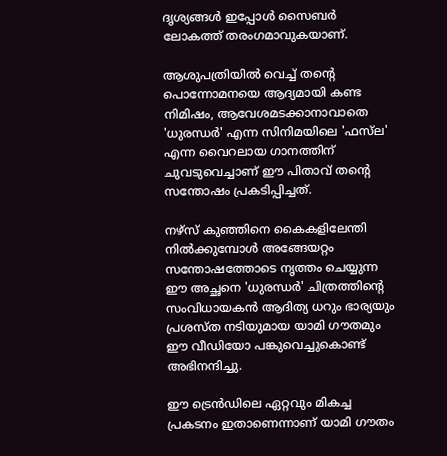ദൃശ്യങ്ങൾ ഇപ്പോൾ സൈബർ ലോകത്ത് തരംഗമാവുകയാണ്.

ആശുപത്രിയിൽ വെച്ച് തന്‍റെ പൊന്നോമനയെ ആദ്യമായി കണ്ട നിമിഷം, ആവേശമടക്കാനാവാതെ 'ധുരന്ധർ' എന്ന സിനിമയിലെ 'ഫസ്‌ല' എന്ന വൈറലായ ഗാനത്തിന് ചുവടുവെച്ചാണ് ഈ പിതാവ് തന്‍റെ സന്തോഷം പ്രകടിപ്പിച്ചത്.

നഴ്സ് കുഞ്ഞിനെ കൈകളിലേന്തി നിൽക്കുമ്പോൾ അങ്ങേയറ്റം സന്തോഷത്തോടെ നൃത്തം ചെയ്യുന്ന ഈ അച്ഛനെ 'ധുരന്ധർ' ചിത്രത്തിന്‍റെ സംവിധായകൻ ആദിത്യ ധറും ഭാര്യയും പ്രശസ്ത നടിയുമായ യാമി ഗൗതമും ഈ വീഡിയോ പങ്കുവെച്ചുകൊണ്ട് അഭിനന്ദിച്ചു.

ഈ ട്രെൻഡിലെ ഏറ്റവും മികച്ച പ്രകടനം ഇതാണെന്നാണ് യാമി ഗൗതം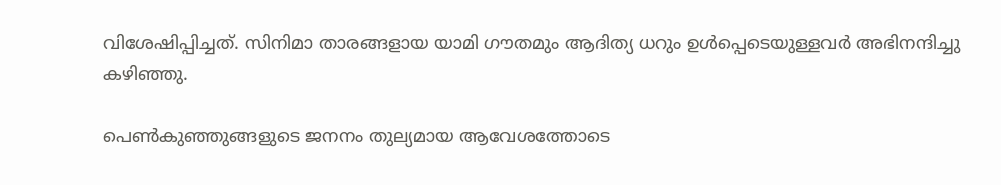വിശേഷിപ്പിച്ചത്. സിനിമാ താരങ്ങളായ യാമി ഗൗതമും ആദിത്യ ധറും ഉൾപ്പെടെയുള്ളവർ അഭിനന്ദിച്ചു കഴിഞ്ഞു.

പെൺകുഞ്ഞുങ്ങളുടെ ജനനം തുല്യമായ ആവേശത്തോടെ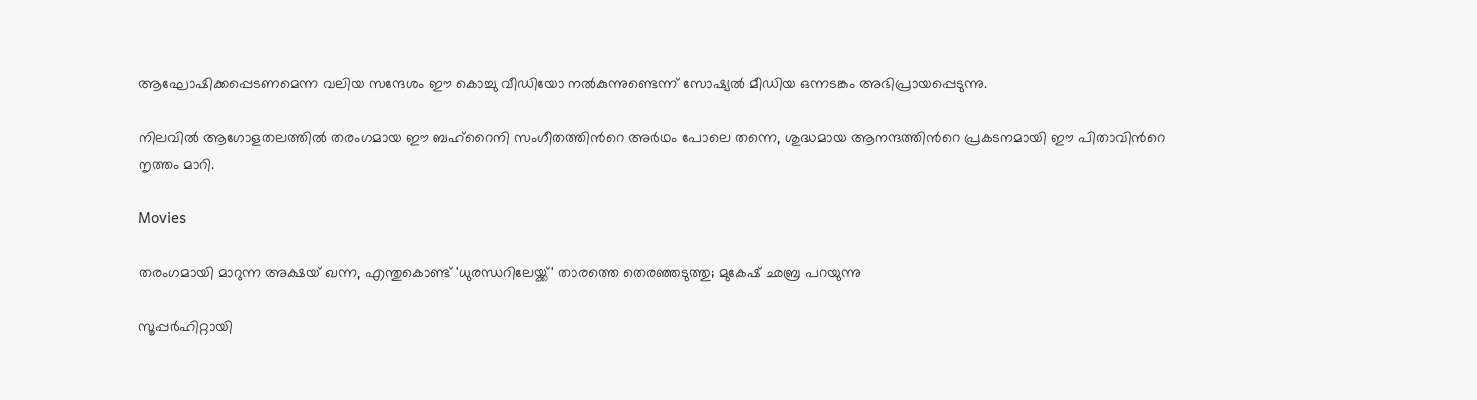ആഘോഷിക്കപ്പെടണമെന്ന വലിയ സന്ദേശം ഈ കൊച്ചു വീഡിയോ നൽകുന്നുണ്ടെന്ന് സോഷ്യൽ മീഡിയ ഒന്നടങ്കം അഭിപ്രായപ്പെടുന്നു.

നിലവിൽ ആഗോളതലത്തിൽ തരംഗമായ ഈ ബഹ്‌റൈനി സംഗീതത്തിന്‍റെ അർഥം പോലെ തന്നെ, ശുദ്ധമായ ആനന്ദത്തിന്‍റെ പ്രകടനമായി ഈ പിതാവിന്‍റെ നൃത്തം മാറി.

Movies

തരംഗമായി മാറുന്ന അക്ഷയ് ഖന്ന, എന്തുകൊണ്ട് 'ധുരന്ധറിലേയ്ക്ക്' താരത്തെ തെരഞ്ഞടുത്തു; മുകേഷ് ഛബ്ര പറയുന്നു

സൂപ്പർഹിറ്റായി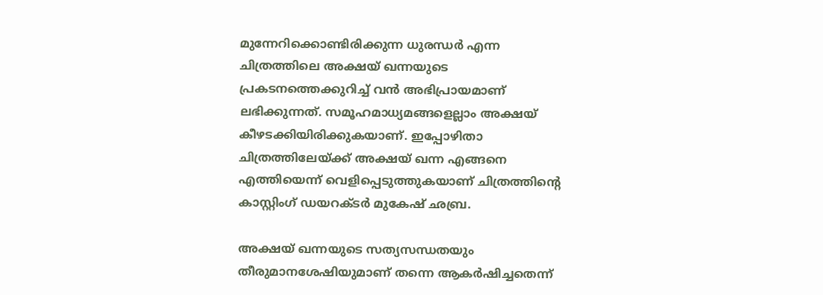മുന്നേറിക്കൊണ്ടിരിക്കുന്ന ധുരന്ധർ എന്ന ചിത്രത്തിലെ അക്ഷയ് ഖന്നയുടെ പ്രകടനത്തെക്കുറിച്ച് വൻ അഭിപ്രായമാണ് ലഭിക്കുന്നത്. സമൂഹമാധ്യമങ്ങളെല്ലാം അക്ഷയ് കീഴടക്കിയിരിക്കുകയാണ്. ഇപ്പോഴിതാ ചിത്രത്തിലേയ്ക്ക് അക്ഷയ് ഖന്ന എങ്ങനെ എത്തിയെന്ന് വെളിപ്പെടുത്തുകയാണ് ചിത്രത്തിന്‍റെ കാസ്റ്റിംഗ് ഡയറക്ടർ മുകേഷ് ഛബ്ര.

അക്ഷയ് ഖന്നയുടെ സത്യസന്ധതയും തീരുമാനശേഷിയുമാണ് തന്നെ ആകർഷിച്ചതെന്ന്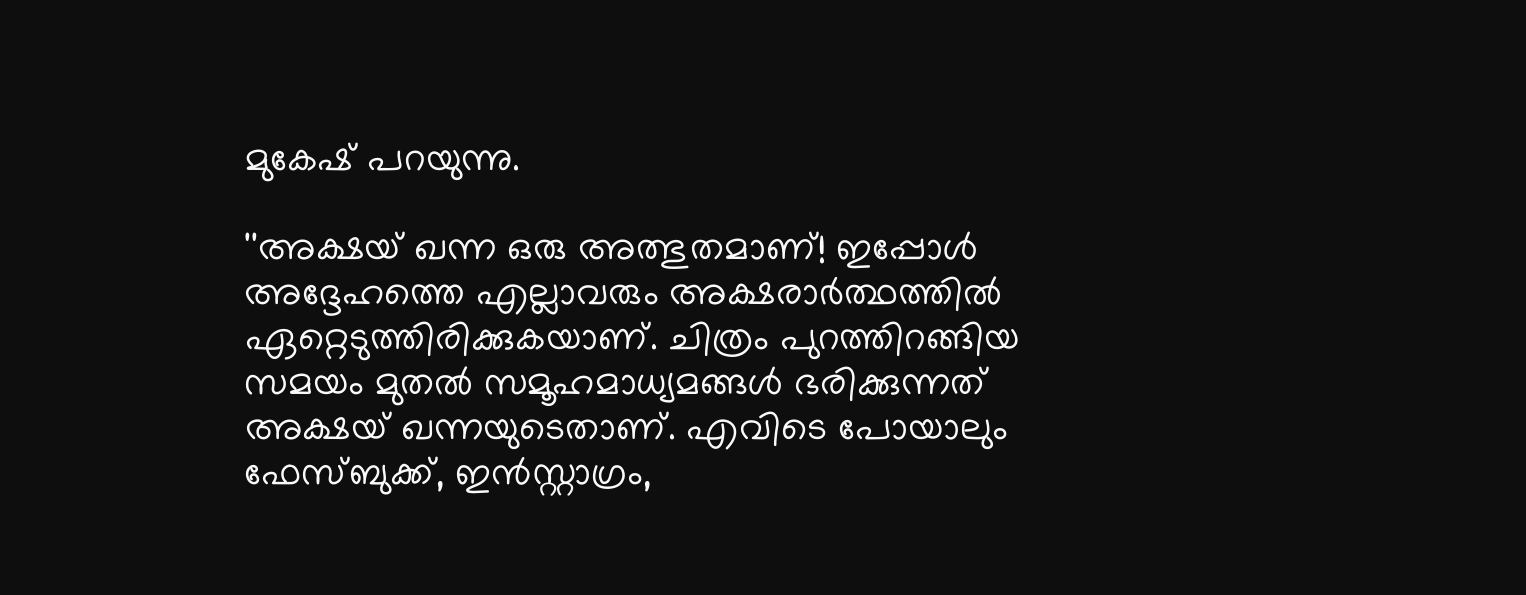മുകേഷ് പറയുന്നു.

''അക്ഷയ് ഖന്ന ഒരു അത്ഭുതമാണ്! ഇപ്പോൾ അദ്ദേഹത്തെ എല്ലാവരും അക്ഷരാർത്ഥത്തിൽ ഏറ്റെടുത്തിരിക്കുകയാണ്. ചിത്രം പുറത്തിറങ്ങിയ സമയം മുതൽ സമൂഹമാധ്യമങ്ങൾ ഭരിക്കുന്നത് അക്ഷയ് ഖന്നയുടെതാണ്. എവിടെ പോയാലും ഫേസ്ബുക്ക്, ഇൻസ്റ്റാഗ്രം,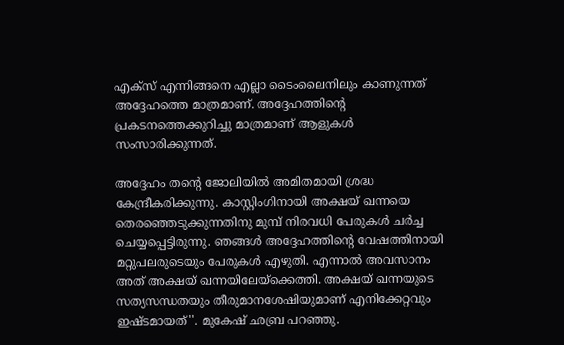എക്സ് എന്നിങ്ങനെ എല്ലാ ടൈംലൈനിലും കാണുന്നത് അദ്ദേഹത്തെ മാത്രമാണ്. അദ്ദേഹത്തിന്‍റെ പ്രകടനത്തെക്കുറിച്ചു മാത്രമാണ് ആളുകൾ സംസാരിക്കുന്നത്.

അദ്ദേഹം തന്‍റെ ജോലിയിൽ അമിതമായി ശ്രദ്ധ കേന്ദ്രീകരിക്കുന്നു. കാസ്റ്റിംഗിനായി അക്ഷയ് ഖന്നയെ തെരഞ്ഞെടുക്കുന്നതിനു മുമ്പ് നിരവധി പേരുകൾ ചർച്ച ചെയ്യപ്പെട്ടിരുന്നു. ഞങ്ങൾ അദ്ദേഹത്തിന്‍റെ വേഷത്തിനായി മറ്റുപലരുടെയും പേരുകൾ എഴുതി. എന്നാൽ അവസാനം അത് അക്ഷയ് ഖന്നയിലേയ്ക്കെത്തി. അക്ഷയ് ഖന്നയുടെ സത്യസന്ധതയും തീരുമാനശേഷിയുമാണ് എനിക്കേറ്റവും ഇഷ്ടമായത്''. മുകേഷ് ഛബ്ര പറഞ്ഞു.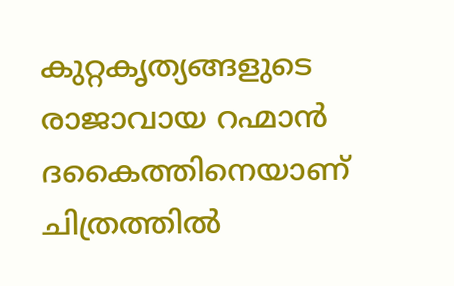കുറ്റകൃത്യങ്ങളുടെ രാജാവായ റഹ്മാൻ ദകൈത്തിനെയാണ് ചിത്രത്തിൽ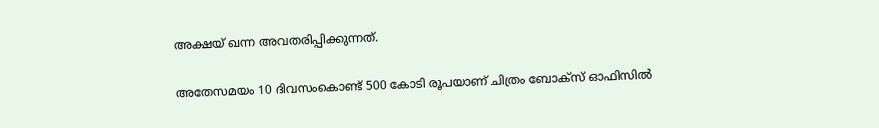അക്ഷയ് ഖന്ന അവതരിപ്പിക്കുന്നത്.

അതേസമയം 10 ദിവസംകൊണ്ട് 500 കോടി രൂപയാണ് ചിത്രം ബോക്സ് ഓഫിസിൽ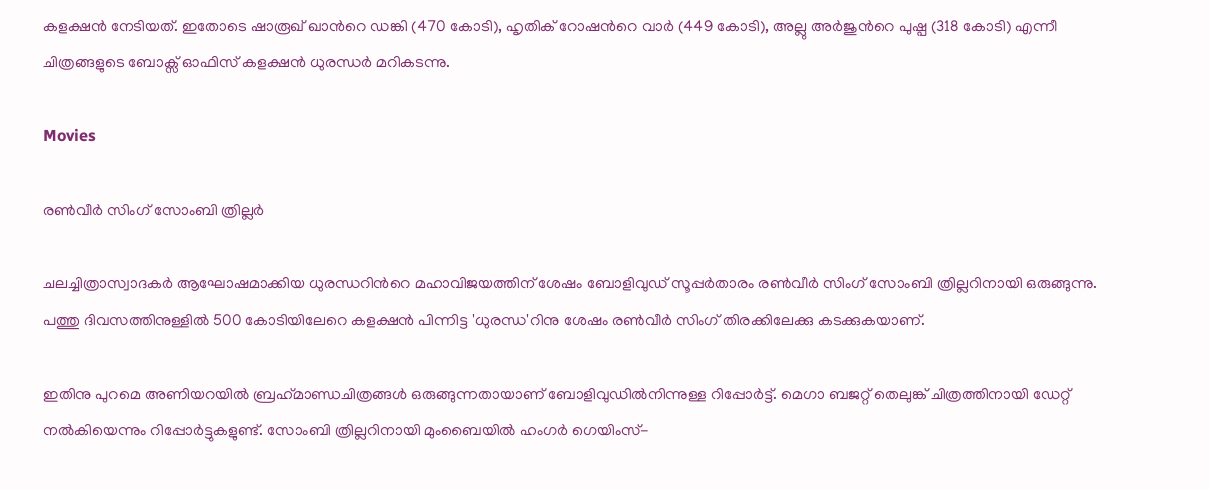കളക്ഷൻ നേടിയത്. ഇതോടെ ഷാരൂഖ് ഖാന്‍റെ ഡങ്കി (470 കോടി), ഹൃതിക് റോഷന്‍റെ വാർ (449 കോടി), അല്ലു അർ‌ജുന്‍റെ പുഷ്പ (318 കോടി) എന്നീ ചിത്രങ്ങളുടെ ബോക്സ് ഓഫിസ് കളക്ഷൻ ധുരന്ധർ മറികടന്നു.

Movies

രൺവീർ സിംഗ് സോംബി ത്രില്ലർ

ചലച്ചിത്രാസ്വാദകർ ആഘോഷമാക്കിയ ധുരന്ധറിന്‍റെ മഹാവിജയത്തിന് ശേഷം ബോളിവുഡ് സൂപ്പര്‍താരം രണ്‍വീര്‍ സിംഗ് സോംബി ത്രില്ലറിനായി ഒരുങ്ങുന്നു. പത്തു ദിവസത്തിനുള്ളില്‍ 500 കോടിയിലേറെ കളക്ഷന്‍ പിന്നിട്ട 'ധുരന്ധ'റിനു ശേഷം രണ്‍വീര്‍ സിംഗ് തിരക്കിലേക്കു കടക്കുകയാണ്.

ഇതിനു പുറമെ അണിയറയില്‍ ബ്രഹ്‌മാണ്ഡചിത്രങ്ങള്‍ ഒരുങ്ങുന്നതായാണ് ബോളിവുഡില്‍നിന്നുള്ള റിപ്പോര്‍ട്ട്. മെഗാ ബജറ്റ് തെലുങ്ക് ചിത്രത്തിനായി ഡേറ്റ് നല്‍കിയെന്നും റിപ്പോര്‍ട്ടുകളുണ്ട്. സോംബി ത്രില്ലറിനായി മുംബൈയില്‍ ഹംഗര്‍ ഗെയിംസ്-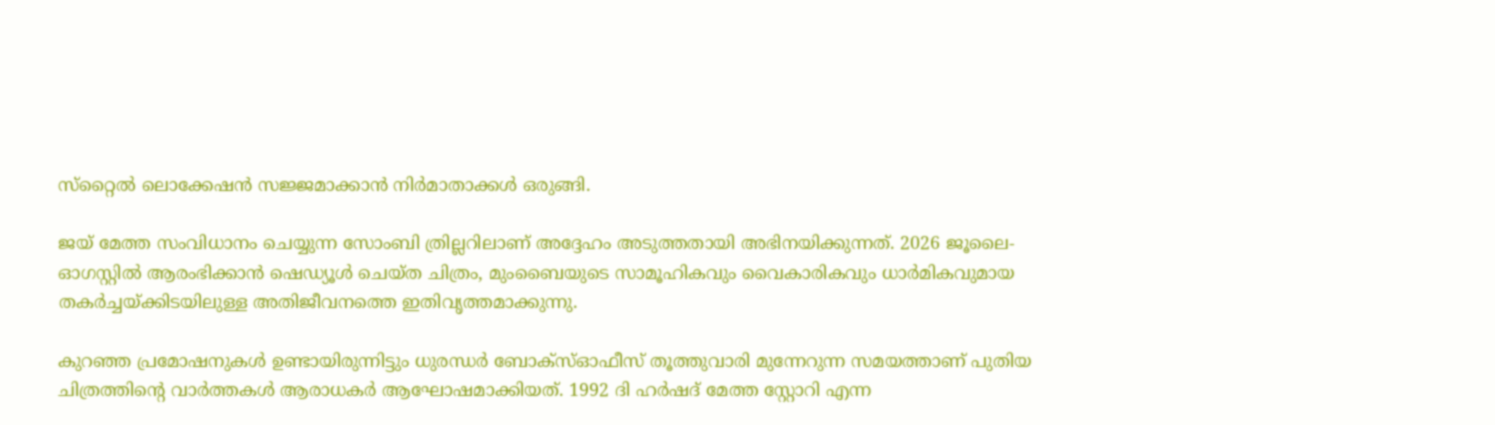സ്‌റ്റൈല്‍ ലൊക്കേഷന്‍ സജ്ജമാക്കാന്‍ നിര്‍മാതാക്കള്‍ ഒരുങ്ങി.

ജയ് മേത്ത സംവിധാനം ചെയ്യുന്ന സോംബി ത്രില്ലറിലാണ് അദ്ദേഹം അടുത്തതായി അഭിനയിക്കുന്നത്. 2026 ജൂലൈ-ഓഗസ്റ്റില്‍ ആരംഭിക്കാന്‍ ഷെഡ്യൂള്‍ ചെയ്ത ചിത്രം, മുംബൈയുടെ സാമൂഹികവും വൈകാരികവും ധാര്‍മികവുമായ തകര്‍ച്ചയ്ക്കിടയിലുള്ള അതിജീവനത്തെ ഇതിവൃത്തമാക്കുന്നു.

കുറഞ്ഞ പ്രമോഷനുകള്‍ ഉണ്ടായിരുന്നിട്ടും ധുരന്ധര്‍ ബോക്‌സ്ഓഫീസ് തൂത്തുവാരി മുന്നേറുന്ന സമയത്താണ് പുതിയ ചിത്രത്തിന്‍റെ വാര്‍ത്തകള്‍ ആരാധകര്‍ ആഘോഷമാക്കിയത്. 1992 ദി ഹര്‍ഷദ് മേത്ത സ്റ്റോറി എന്ന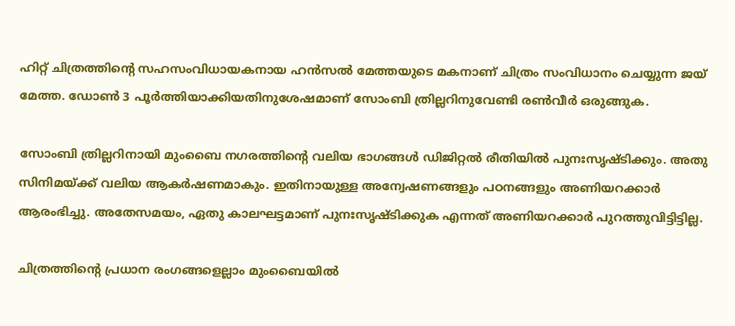ഹിറ്റ് ചിത്രത്തിന്‍റെ സഹസംവിധായകനായ ഹന്‍സല്‍ മേത്തയുടെ മകനാണ് ചിത്രം സംവിധാനം ചെയ്യുന്ന ജയ് മേത്ത. ഡോണ്‍ 3 പൂര്‍ത്തിയാക്കിയതിനുശേഷമാണ് സോംബി ത്രില്ലറിനുവേണ്ടി രണ്‍വീര്‍ ഒരുങ്ങുക.

സോംബി ത്രില്ലറിനായി മുംബൈ നഗരത്തിന്‍റെ വലിയ ഭാഗങ്ങള്‍ ഡിജിറ്റല്‍ രീതിയില്‍ പുനഃസൃഷ്ടിക്കും. അതു സിനിമയ്ക്ക് വലിയ ആകര്‍ഷണമാകും. ഇതിനായുള്ള അന്വേഷണങ്ങളും പഠനങ്ങളും അണിയറക്കാര്‍ ആരംഭിച്ചു. അതേസമയം, ഏതു കാലഘട്ടമാണ് പുനഃസൃഷ്ടിക്കുക എന്നത് അണിയറക്കാര്‍ പുറത്തുവിട്ടിട്ടില്ല.

ചിത്രത്തിന്‍റെ പ്രധാന രംഗങ്ങളെല്ലാം മുംബൈയില്‍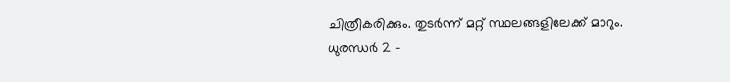ചിത്രീകരിക്കും. തുടര്‍ന്ന് മറ്റ് സ്ഥലങ്ങളിലേക്ക് മാറും. ധുരന്ധര്‍ 2 -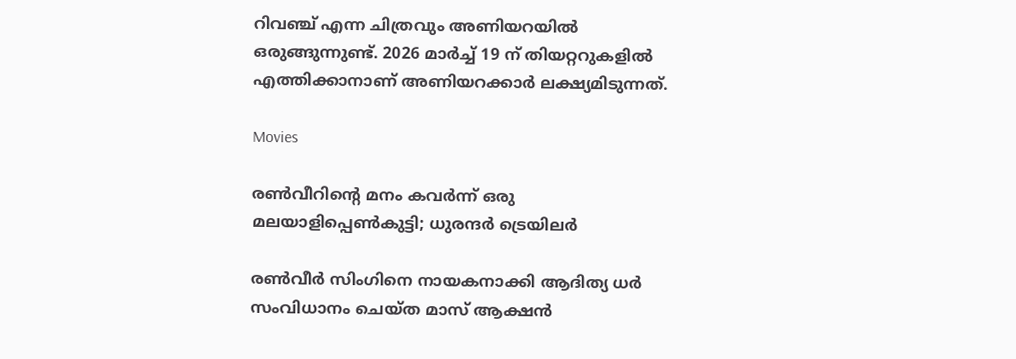റിവഞ്ച് എന്ന ചിത്രവും അണിയറയില്‍ ഒരുങ്ങുന്നുണ്ട്. 2026 മാര്‍ച്ച് 19 ന് തിയറ്ററുകളില്‍ എത്തിക്കാനാണ് അണിയറക്കാര്‍ ലക്ഷ്യമിടുന്നത്.

Movies

രൺവീറിന്‍റെ മനം കവർന്ന് ഒരു മലയാളിപ്പെൺകുട്ടി; ധുരന്ദർ ട്രെയിലർ

രൺവീർ സിംഗിനെ നായകനാക്കി ആദിത്യ ധർ സംവിധാനം ചെയ്ത മാസ് ആക്ഷൻ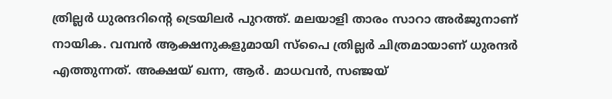ത്രില്ലർ ധുരന്ദറിന്‍റെ ട്രെയിലർ പുറത്ത്. മലയാളി താരം സാറാ അർജുനാണ് നായിക. വമ്പൻ ആക്ഷനുകളുമായി സ്പൈ ത്രില്ലർ ചിത്രമായാണ് ധുരന്ദർ എത്തുന്നത്. അക്ഷയ് ഖന്ന, ആർ. മാധവൻ, സഞ്ജയ്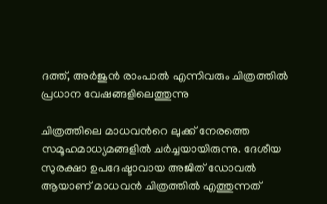ദത്ത്, അർജുൻ രാംപാൽ എന്നിവരും ചിത്രത്തിൽ പ്രധാന വേഷങ്ങളിലെത്തുന്നു

ചിത്രത്തിലെ മാധവന്‍റെ ലുക്ക് നേരത്തെ സമൂഹമാധ്യമങ്ങളിൽ ചർച്ചയായിരുന്നു. ദേശീയ സുരക്ഷാ ഉപദേഷ്ടാവായ അജിത് ഡോവല്‍ ആയാണ് മാധവൻ ചിത്രത്തില്‍ എത്തുന്നത്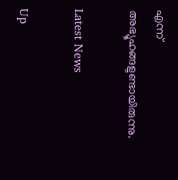എന്ന് അഭ്യൂഹങ്ങളുണ്ടായിരുന്നു.

Latest News

Up